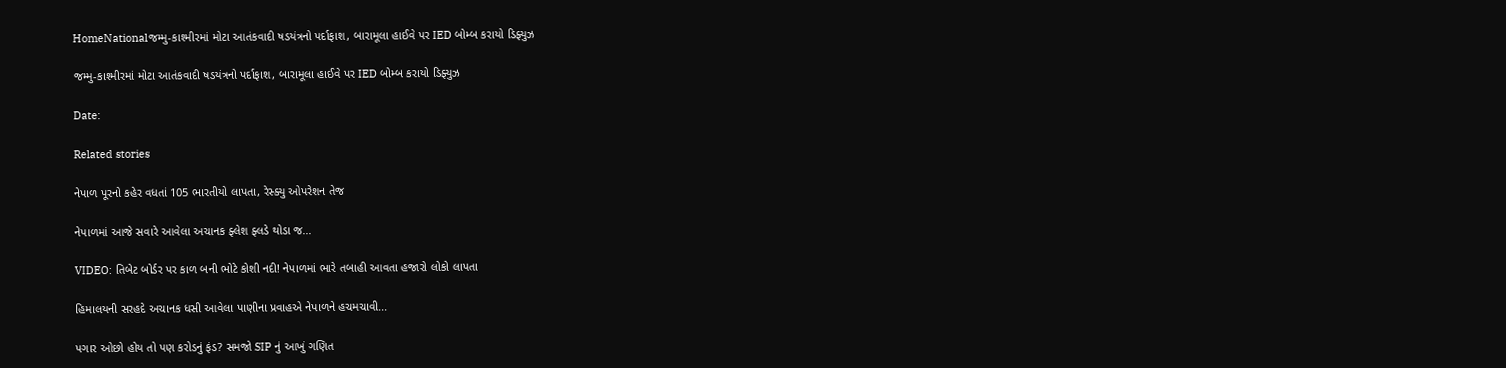HomeNationalજમ્મુ-કાશ્મીરમાં મોટા આતંકવાદી ષડયંત્રનો પર્દાફાશ, બારામૂલા હાઈવે પર IED બોમ્બ કરાયો ડિફ્યુઝ

જમ્મુ-કાશ્મીરમાં મોટા આતંકવાદી ષડયંત્રનો પર્દાફાશ, બારામૂલા હાઈવે પર IED બોમ્બ કરાયો ડિફ્યુઝ

Date:

Related stories

નેપાળ પૂરનો કહેર વધતાં 105 ભારતીયો લાપતા, રેસ્ક્યુ ઓપરેશન તેજ

નેપાળમાં આજે સવારે આવેલા અચાનક ફ્લેશ ફ્લડે થોડા જ...

VIDEO: તિબેટ બોર્ડર પર કાળ બની ભોટે કોશી નદી! નેપાળમાં ભારે તબાહી આવતા હજારો લોકો લાપતા

હિમાલયની સરહદે અચાનક ધસી આવેલા પાણીના પ્રવાહએ નેપાળને હચમચાવી...

પગાર ઓછો હોય તો પણ કરોડનું ફંડ? સમજો SIP નું આખું ગણિત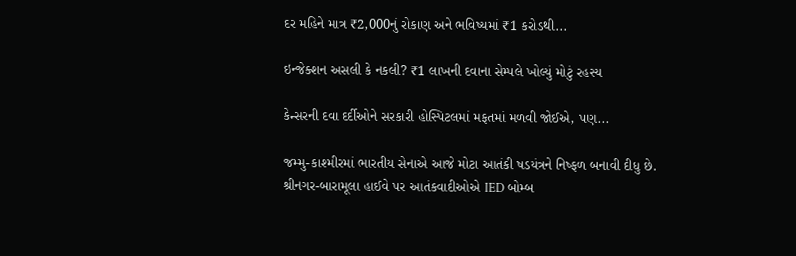દર મહિને માત્ર ₹2,000નું રોકાણ અને ભવિષ્યમાં ₹1 કરોડથી...

ઇન્જેક્શન અસલી કે નકલી? ₹1 લાખની દવાના સેમ્પલે ખોલ્યું મોટું રહસ્ય

કેન્સરની દવા દર્દીઓને સરકારી હોસ્પિટલમાં મફતમાં મળવી જોઈએ, પણ...

જમ્મુ-કાશ્મીરમાં ભારતીય સેનાએ આજે મોટા આતંકી ષડયંત્રને નિષ્ફળ બનાવી દીધુ છે. શ્રીનગર-બારામૂલા હાઈવે પર આતંકવાદીઓએ IED બોમ્બ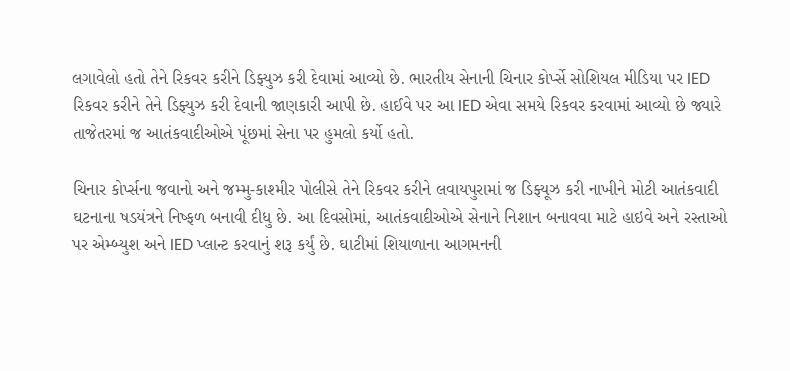લગાવેલો હતો તેને રિકવર કરીને ડિફ્યુઝ કરી દેવામાં આવ્યો છે. ભારતીય સેનાની ચિનાર કોર્પ્સે સોશિયલ મીડિયા પર IED રિકવર કરીને તેને ડિફ્યુઝ કરી દેવાની જાણકારી આપી છે. હાઈવે પર આ IED એવા સમયે રિકવર કરવામાં આવ્યો છે જ્યારે તાજેતરમાં જ આતંકવાદીઓએ પૂંછમાં સેના પર હુમલો કર્યો હતો.

ચિનાર કોર્પ્સના જવાનો અને જમ્મુ-કાશ્મીર પોલીસે તેને રિકવર કરીને લવાયપુરામાં જ ડિફ્યૂઝ કરી નાખીને મોટી આતંકવાદી ઘટનાના ષડયંત્રને નિષ્ફળ બનાવી દીધુ છે. આ દિવસોમાં, આતંકવાદીઓએ સેનાને નિશાન બનાવવા માટે હાઇવે અને રસ્તાઓ પર એમ્બ્યુશ અને IED પ્લાન્ટ કરવાનું શરૂ કર્યું છે. ઘાટીમાં શિયાળાના આગમનની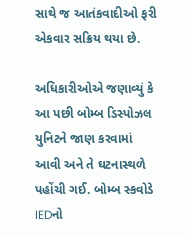સાથે જ આતંકવાદીઓ ફરી એકવાર સક્રિય થયા છે.

અધિકારીઓએ જણાવ્યું કે આ પછી બોમ્બ ડિસ્પોઝલ યુનિટને જાણ કરવામાં આવી અને તે ઘટનાસ્થળે પહોંચી ગઈ. બોમ્બ સ્કવોડે IEDનો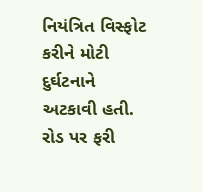નિયંત્રિત વિસ્ફોટ કરીને મોટી દુર્ઘટનાને અટકાવી હતી. રોડ પર ફરી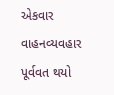એકવાર વાહનવ્યવહાર પૂર્વવત થયો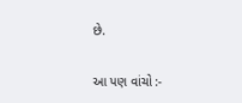છે.

આ પણ વાંચો :-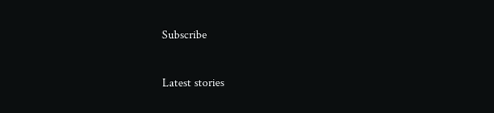Subscribe

Latest stories